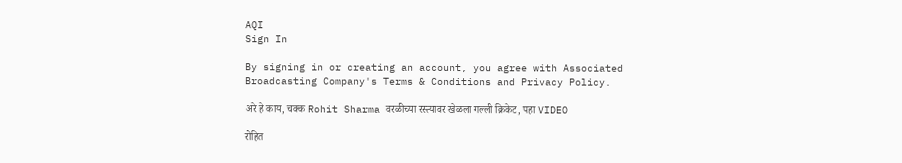AQI
Sign In

By signing in or creating an account, you agree with Associated Broadcasting Company's Terms & Conditions and Privacy Policy.

अरे हे काय, चक्क Rohit Sharma वरळीच्या रस्त्यावर खेळला गल्ली क्रिकेट, पहा VIDEO

रोहित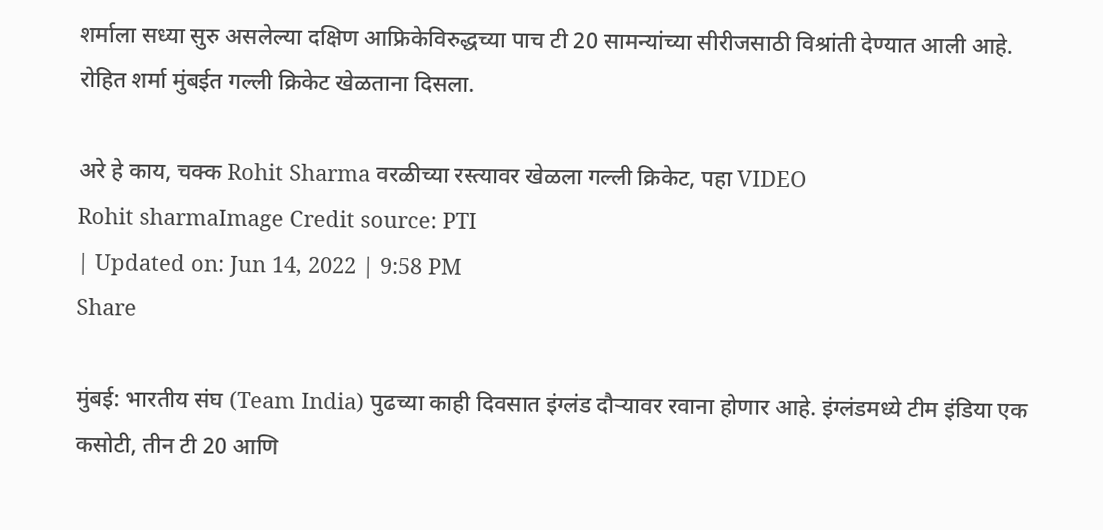शर्माला सध्या सुरु असलेल्या दक्षिण आफ्रिकेविरुद्धच्या पाच टी 20 सामन्यांच्या सीरीजसाठी विश्रांती देण्यात आली आहे. रोहित शर्मा मुंबईत गल्ली क्रिकेट खेळताना दिसला.

अरे हे काय, चक्क Rohit Sharma वरळीच्या रस्त्यावर खेळला गल्ली क्रिकेट, पहा VIDEO
Rohit sharmaImage Credit source: PTI
| Updated on: Jun 14, 2022 | 9:58 PM
Share

मुंबई: भारतीय संघ (Team India) पुढच्या काही दिवसात इंग्लंड दौऱ्यावर रवाना होणार आहे. इंग्लंडमध्ये टीम इंडिया एक कसोटी, तीन टी 20 आणि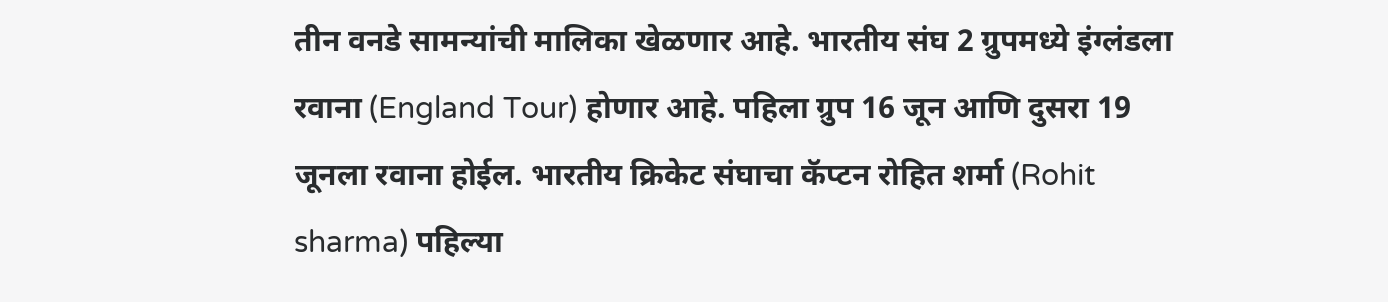तीन वनडे सामन्यांची मालिका खेळणार आहे. भारतीय संघ 2 ग्रुपमध्ये इंग्लंडला रवाना (England Tour) होणार आहे. पहिला ग्रुप 16 जून आणि दुसरा 19 जूनला रवाना होईल. भारतीय क्रिकेट संघाचा कॅप्टन रोहित शर्मा (Rohit sharma) पहिल्या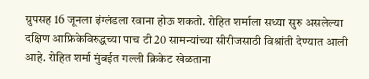ग्रुपसह 16 जूनला इंग्लंडला रवाना होऊ शकतो. रोहित शर्माला सध्या सुरु असलेल्या दक्षिण आफ्रिकेविरुद्धच्या पाच टी 20 सामन्यांच्या सीरीजसाठी विश्रांती देण्यात आली आहे. रोहित शर्मा मुंबईत गल्ली क्रिकेट खेळताना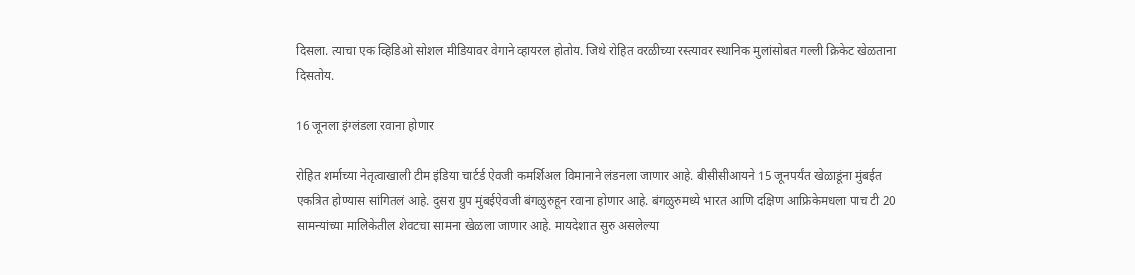दिसला. त्याचा एक व्हिडिओ सोशल मीडियावर वेगाने व्हायरल होतोय. जिथे रोहित वरळीच्या रस्त्यावर स्थानिक मुलांसोबत गल्ली क्रिकेट खेळताना दिसतोय.

16 जूनला इंग्लंडला रवाना होणार

रोहित शर्माच्या नेतृत्वाखाली टीम इंडिया चार्टर्ड ऐवजी कमर्शिअल विमानाने लंडनला जाणार आहे. बीसीसीआयने 15 जूनपर्यंत खेळाडूंना मुंबईत एकत्रित होण्यास सांगितलं आहे. दुसरा ग्रुप मुंबईऐवजी बंगळुरुहून रवाना होणार आहे. बंगळुरुमध्ये भारत आणि दक्षिण आफ्रिकेमधला पाच टी 20 सामन्यांच्या मालिकेतील शेवटचा सामना खेळला जाणार आहे. मायदेशात सुरु असलेल्या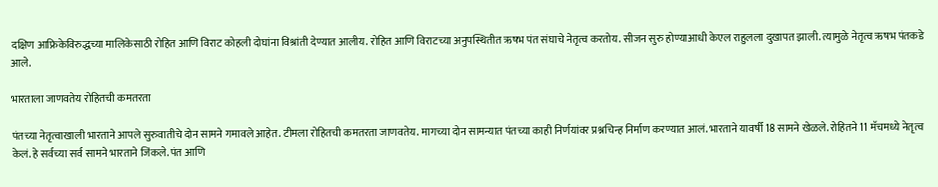दक्षिण आफ्रिकेविरुद्धच्या मालिकेसाठी रोहित आणि विराट कोहली दोघांना विश्रांती देण्यात आलीय. रोहित आणि विराटच्या अनुपस्थितीत ऋषभ पंत संघाचे नेतृत्व करतोय. सीजन सुरु होण्याआधी केएल राहुलला दुखापत झाली. त्यामुळे नेतृत्व ऋषभ पंतकडे आले.

भारताला जाणवतेय रोहितची कमतरता

पंतच्या नेतृत्वाखाली भारताने आपले सुरुवातीचे दोन सामने गमावले आहेत. टीमला रोहितची कमतरता जाणवतेय. मागच्या दोन सामन्यात पंतच्या काही निर्णयांवर प्रश्नचिन्ह निर्माण करण्यात आलं. भारताने यावर्षी 18 सामने खेळले. रोहितने 11 मॅचमध्ये नेतृत्व केलं. हे सर्वच्या सर्व सामने भारताने जिंकले. पंत आणि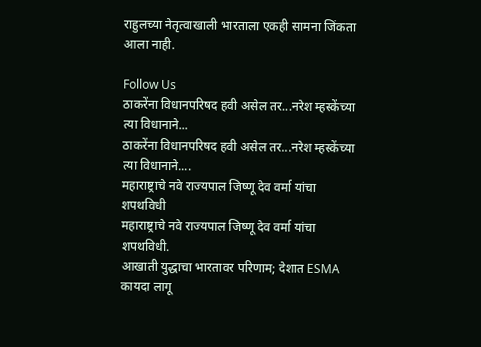राहुलच्या नेतृत्वाखाली भारताला एकही सामना जिंकता आला नाही.

Follow Us
ठाकरेंना विधानपरिषद हवी असेल तर...नरेश म्हस्केंच्या त्या विधानाने...
ठाकरेंना विधानपरिषद हवी असेल तर...नरेश म्हस्केंच्या त्या विधानाने....
महाराष्ट्राचे नवे राज्यपाल जिष्णू देव वर्मा यांचा शपथविधी
महाराष्ट्राचे नवे राज्यपाल जिष्णू देव वर्मा यांचा शपथविधी.
आखाती युद्धाचा भारतावर परिणाम; देशात ESMA कायदा लागू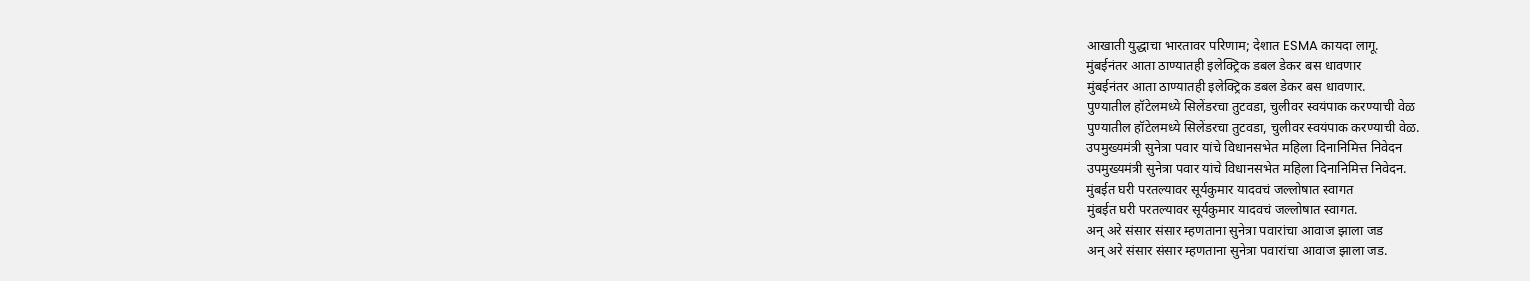आखाती युद्धाचा भारतावर परिणाम; देशात ESMA कायदा लागू.
मुंबईनंतर आता ठाण्यातही इलेक्ट्रिक डबल डेकर बस धावणार
मुंबईनंतर आता ठाण्यातही इलेक्ट्रिक डबल डेकर बस धावणार.
पुण्यातील हॉटेलमध्ये सिलेंडरचा तुटवडा, चुलीवर स्वयंपाक करण्याची वेळ
पुण्यातील हॉटेलमध्ये सिलेंडरचा तुटवडा, चुलीवर स्वयंपाक करण्याची वेळ.
उपमुख्यमंत्री सुनेत्रा पवार यांचे विधानसभेत महिला दिनानिमित्त निवेदन
उपमुख्यमंत्री सुनेत्रा पवार यांचे विधानसभेत महिला दिनानिमित्त निवेदन.
मुंबईत घरी परतल्यावर सूर्यकुमार यादवचं जल्लोषात स्वागत
मुंबईत घरी परतल्यावर सूर्यकुमार यादवचं जल्लोषात स्वागत.
अन् अरे संसार संसार म्हणताना सुनेत्रा पवारांचा आवाज झाला जड
अन् अरे संसार संसार म्हणताना सुनेत्रा पवारांचा आवाज झाला जड.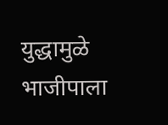युद्धामुळे भाजीपाला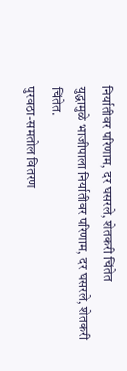निर्यातीवर परिणाम, दर घसरले, शेतकरी चिंतेत
युद्धामुळे भाजीपाला निर्यातीवर परिणाम, दर घसरले, शेतकरी चिंतेत.
पुरवठा-समतोल वितरण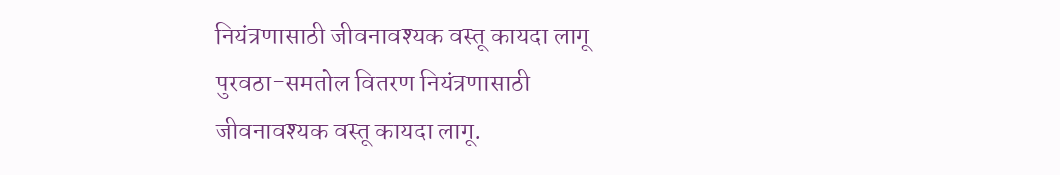नियंत्रणासाठी जीवनावश्यक वस्तू कायदा लागू
पुरवठा-समतोल वितरण नियंत्रणासाठी जीवनावश्यक वस्तू कायदा लागू.